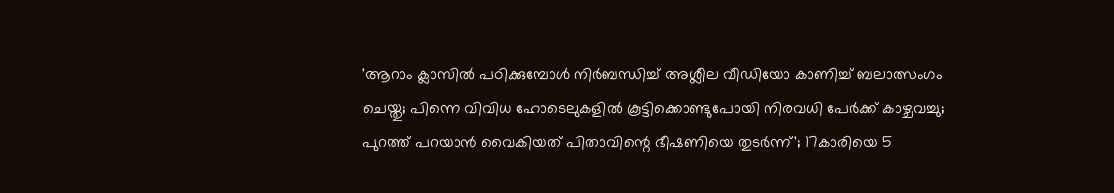'ആറാം ക്ലാസില്‍ പഠിക്കുമ്പോള്‍ നിര്‍ബന്ധിച്ച് അശ്ലീല വീഡിയോ കാണിച്ച് ബലാത്സംഗം ചെയ്തു; പിന്നെ വിവിധ ഹോടെലുകളില്‍ കൂട്ടിക്കൊണ്ടുപോയി നിരവധി പേര്‍ക്ക് കാഴ്ചവച്ചു; പുറത്ത് പറയാന്‍ വൈകിയത് പിതാവിന്റെ ഭീഷണിയെ തുടര്‍ന്ന്'; 17കാരിയെ 5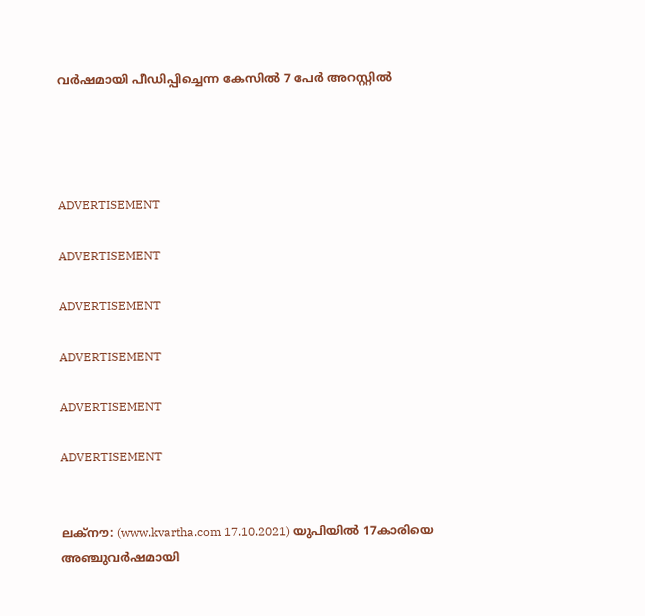വര്‍ഷമായി പീഡിപ്പിച്ചെന്ന കേസില്‍ 7 പേര്‍ അറസ്റ്റില്‍




ADVERTISEMENT

ADVERTISEMENT

ADVERTISEMENT

ADVERTISEMENT

ADVERTISEMENT

ADVERTISEMENT


ലക്‌നൗ: (www.kvartha.com 17.10.2021) യുപിയില്‍ 17കാരിയെ അഞ്ചുവര്‍ഷമായി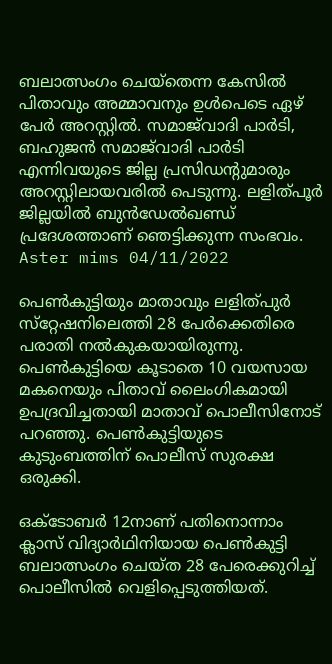ബലാത്സംഗം ചെയ്‌തെന്ന കേസില്‍ പിതാവും അമ്മാവനും ഉള്‍പെടെ ഏഴ് പേര്‍ അറസ്റ്റില്‍. സമാജ്‌വാദി പാര്‍ടി, ബഹുജന്‍ സമാജ്‌വാദി പാര്‍ടി എന്നിവയുടെ ജില്ല പ്രസിഡന്റുമാരും അറസ്റ്റിലായവരില്‍ പെടുന്നു. ലളിത്പൂര്‍ ജില്ലയില്‍ ബുന്‍ഡേല്‍ഖണ്ഡ് പ്രദേശത്താണ് ഞെട്ടിക്കുന്ന സംഭവം.
Aster mims 04/11/2022

പെണ്‍കുട്ടിയും മാതാവും ലളിത്പുര്‍ സ്‌റ്റേഷനിലെത്തി 28 പേര്‍ക്കെതിരെ പരാതി നല്‍കുകയായിരുന്നു. പെണ്‍കുട്ടിയെ കൂടാതെ 10 വയസായ മകനെയും പിതാവ് ലൈംഗികമായി ഉപദ്രവിച്ചതായി മാതാവ് പൊലീസിനോട് പറഞ്ഞു. പെണ്‍കുട്ടിയുടെ കുടുംബത്തിന് പൊലീസ് സുരക്ഷ ഒരുക്കി.

ഒക്‌ടോബര്‍ 12നാണ് പതിനൊന്നാം ക്ലാസ് വിദ്യാര്‍ഥിനിയായ പെണ്‍കുട്ടി ബലാത്സംഗം ചെയ്ത 28 പേരെക്കുറിച്ച് പൊലീസില്‍ വെളിപ്പെടുത്തിയത്.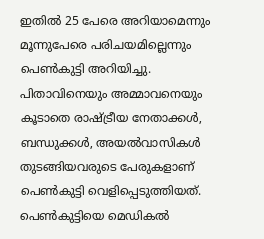ഇതില്‍ 25 പേരെ അറിയാമെന്നും മൂന്നുപേരെ പരിചയമില്ലെന്നും പെണ്‍കുട്ടി അറിയിച്ചു. പിതാവിനെയും അമ്മാവനെയും കൂടാതെ രാഷ്ട്രീയ നേതാക്കള്‍, ബന്ധുക്കള്‍, അയല്‍വാസികള്‍ തുടങ്ങിയവരുടെ പേരുകളാണ് പെണ്‍കുട്ടി വെളിപ്പെടുത്തിയത്. പെണ്‍കുട്ടിയെ മെഡികല്‍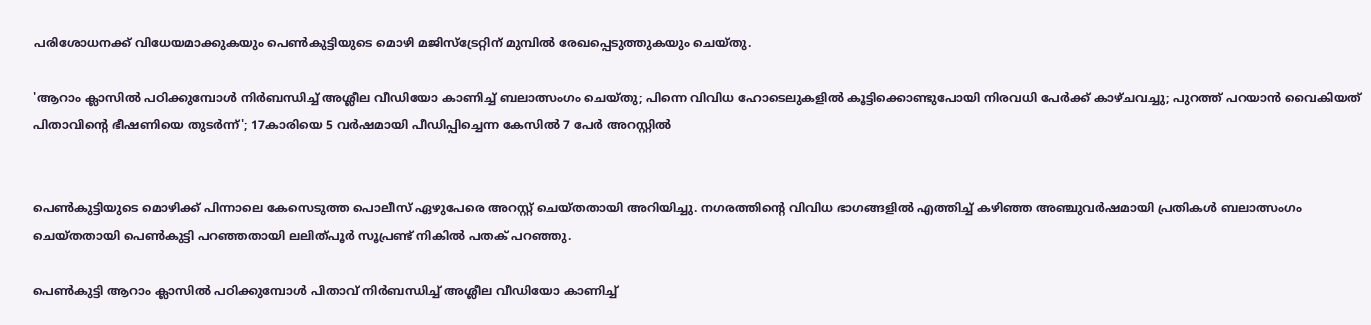പരിശോധനക്ക് വിധേയമാക്കുകയും പെണ്‍കുട്ടിയുടെ മൊഴി മജിസ്‌ട്രേറ്റിന് മുമ്പില്‍ രേഖപ്പെടുത്തുകയും ചെയ്തു.

'ആറാം ക്ലാസില്‍ പഠിക്കുമ്പോള്‍ നിര്‍ബന്ധിച്ച് അശ്ലീല വീഡിയോ കാണിച്ച് ബലാത്സംഗം ചെയ്തു; പിന്നെ വിവിധ ഹോടെലുകളില്‍ കൂട്ടിക്കൊണ്ടുപോയി നിരവധി പേര്‍ക്ക് കാഴ്ചവച്ചു; പുറത്ത് പറയാന്‍ വൈകിയത് പിതാവിന്റെ ഭീഷണിയെ തുടര്‍ന്ന്'; 17കാരിയെ 5 വര്‍ഷമായി പീഡിപ്പിച്ചെന്ന കേസില്‍ 7 പേര്‍ അറസ്റ്റില്‍


പെണ്‍കുട്ടിയുടെ മൊഴിക്ക് പിന്നാലെ കേസെടുത്ത പൊലീസ് ഏഴുപേരെ അറസ്റ്റ് ചെയ്തതായി അറിയിച്ചു. നഗരത്തിന്റെ വിവിധ ഭാഗങ്ങളില്‍ എത്തിച്ച് കഴിഞ്ഞ അഞ്ചുവര്‍ഷമായി പ്രതികള്‍ ബലാത്സംഗം ചെയ്തതായി പെണ്‍കുട്ടി പറഞ്ഞതായി ലലിത്പൂര്‍ സൂപ്രണ്ട് നികില്‍ പതക് പറഞ്ഞു.

പെണ്‍കുട്ടി ആറാം ക്ലാസില്‍ പഠിക്കുമ്പോള്‍ പിതാവ് നിര്‍ബന്ധിച്ച് അശ്ലീല വീഡിയോ കാണിച്ച്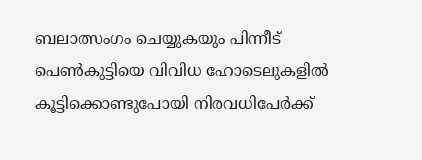ബലാത്സംഗം ചെയ്യുകയും പിന്നീട് പെണ്‍കുട്ടിയെ വിവിധ ഹോടെലുകളില്‍ കൂട്ടിക്കൊണ്ടുപോയി നിരവധിപേര്‍ക്ക്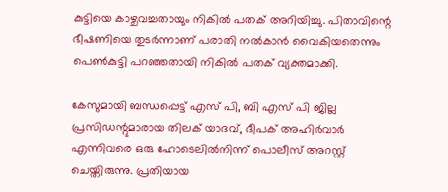കുട്ടിയെ കാഴ്ചവച്ചതായും നികില്‍ പതക് അറിയിച്ചു. പിതാവിന്റെ ഭീഷണിയെ തുടര്‍ന്നാണ് പരാതി നല്‍കാന്‍ വൈകിയതെന്നും പെണ്‍കുട്ടി പറഞ്ഞതായി നികില്‍ പതക് വ്യക്തമാക്കി.

കേസുമായി ബന്ധപ്പെട്ട് എസ് പി, ബി എസ് പി ജില്ല പ്രസിഡന്റുമാരായ തിലക് യാദവ്, ദീപക് അഹിര്‍വാര്‍ എന്നിവരെ ഒരു ഹോടെലില്‍നിന്ന് പൊലീസ് അറസ്റ്റ് ചെയ്തിരുന്നു. പ്രതിയായ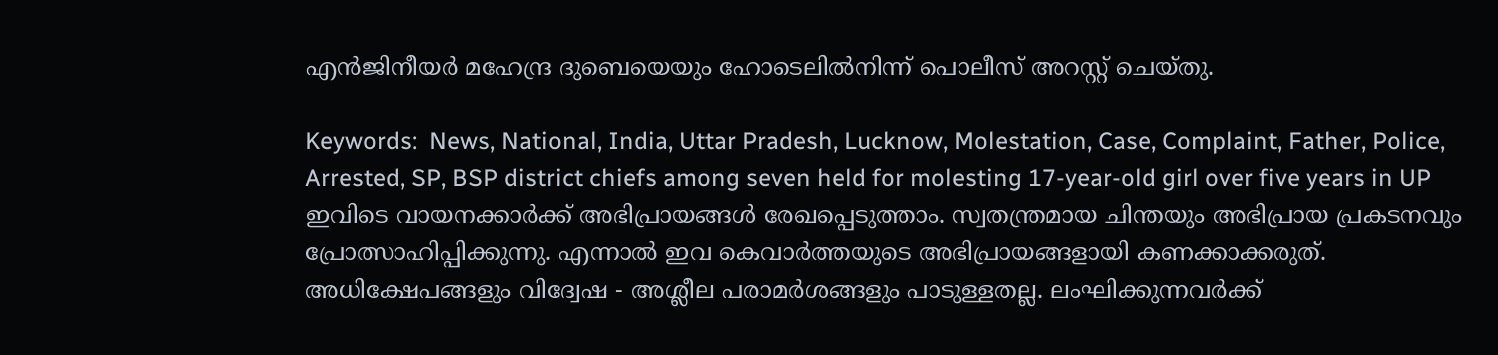എന്‍ജിനീയര്‍ മഹേന്ദ്ര ദുബെയെയും ഹോടെലില്‍നിന്ന് പൊലീസ് അറസ്റ്റ് ചെയ്തു.

Keywords:  News, National, India, Uttar Pradesh, Lucknow, Molestation, Case, Complaint, Father, Police, Arrested, SP, BSP district chiefs among seven held for molesting 17-year-old girl over five years in UP
ഇവിടെ വായനക്കാർക്ക് അഭിപ്രായങ്ങൾ രേഖപ്പെടുത്താം. സ്വതന്ത്രമായ ചിന്തയും അഭിപ്രായ പ്രകടനവും പ്രോത്സാഹിപ്പിക്കുന്നു. എന്നാൽ ഇവ കെവാർത്തയുടെ അഭിപ്രായങ്ങളായി കണക്കാക്കരുത്. അധിക്ഷേപങ്ങളും വിദ്വേഷ - അശ്ലീല പരാമർശങ്ങളും പാടുള്ളതല്ല. ലംഘിക്കുന്നവർക്ക്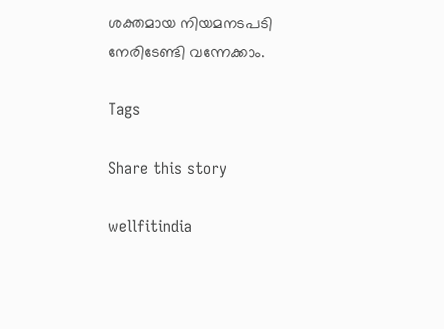ശക്തമായ നിയമനടപടി നേരിടേണ്ടി വന്നേക്കാം.

Tags

Share this story

wellfitindia